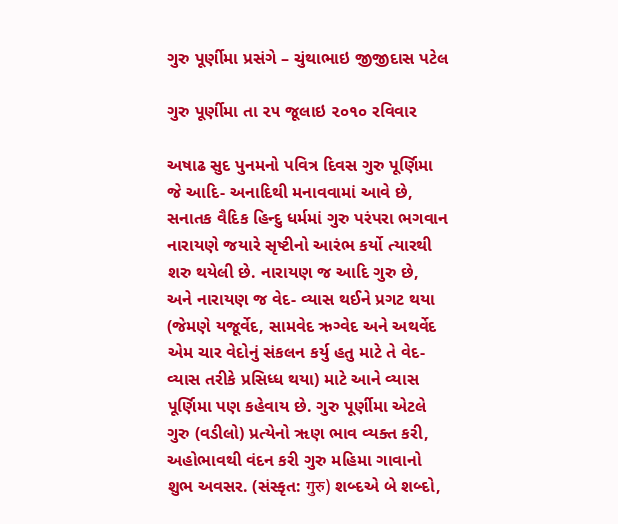ગુરુ પૂર્ણીમા પ્રસંગે – ચુંથાભાઇ જીજીદાસ પટેલ

ગુરુ પૂર્ણીમા તા ૨૫ જૂલાઇ ૨૦૧૦ રવિવાર

અષાઢ સુદ પુનમનો પવિત્ર દિવસ ગુરુ પૂર્ણિમા જે આદિ- અનાદિથી મનાવવામાં આવે છે, સનાતક વૈદિક હિન્દુ ધર્મમાં ગુરુ પરંપરા ભગવાન નારાયણે જયારે સૃષ્ટીનો આરંભ કર્યો ત્યારથી શરુ થયેલી છે. નારાયણ જ આદિ ગુરુ છે, અને નારાયણ જ વેદ- વ્યાસ થઈને પ્રગટ થયા (જેમણે યજૂર્વેદ, સામવેદ ઋગ્વેદ અને અથર્વેદ એમ ચાર વેદોનું સંકલન કર્યુ હતુ માટે તે વેદ-વ્યાસ તરીકે પ્રસિધ્ધ થયા) માટે આને વ્યાસ પૂર્ણિમા પણ કહેવાય છે. ગુરુ પૂર્ણીમા એટલે ગુરુ (વડીલો) પ્રત્યેનો ૠણ ભાવ વ્યક્ત કરી, અહોભાવથી વંદન કરી ગુરુ મહિમા ગાવાનો શુભ અવસર. (સંસ્કૃત: गुरु) શબ્દએ બે શબ્દો,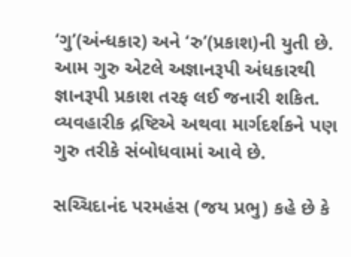‘ગુ’(અંન્ધકાર) અને ‘રુ’(પ્રકાશ)ની યુતી છે. આમ ગુરુ એટલે અજ્ઞાનરૂપી અંધકારથી જ્ઞાનરૂપી પ્રકાશ તરફ લઈ જનારી શકિત. વ્યવહારીક દ્રષ્ટિએ અથવા માર્ગદર્શકને પણ ગુરુ તરીકે સંબોધવામાં આવે છે.

સચ્ચિદાનંદ પરમહંસ (જય પ્રભુ) કહે છે કે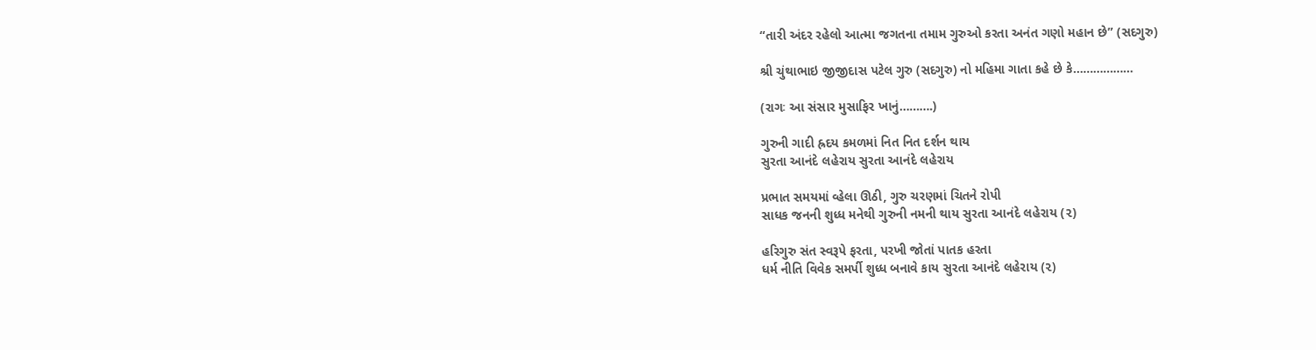“તારી અંદર રહેલો આત્મા જગતના તમામ ગુરુઓ કરતા અનંત ગણો મહાન છે” (સદગુરુ)

શ્રી ચુંથાભાઇ જીજીદાસ પટેલ ગુરુ (સદગુરુ) નો મહિમા ગાતા કહે છે કે………………

(રાગઃ આ સંસાર મુસાફિર ખાનું……….)

ગુરુની ગાદી હ્રદય કમળમાં નિત નિત દર્શન થાય
સુરતા આનંદે લહેરાય સુરતા આનંદે લહેરાય

પ્રભાત સમયમાં વ્હેલા ઊઠી, ગુરુ ચરણમાં ચિતને રોપી
સાધક જનની શુધ્ધ મનેથી ગુરુની નમની થાય સુરતા આનંદે લહેરાય (૨)

હરિગુરુ સંત સ્વરૂપે ફરતા, પરખી જોતાં પાતક હરતા
ધર્મ નીતિ વિવેક સમર્પી શુધ્ધ બનાવે કાય સુરતા આનંદે લહેરાય (૨)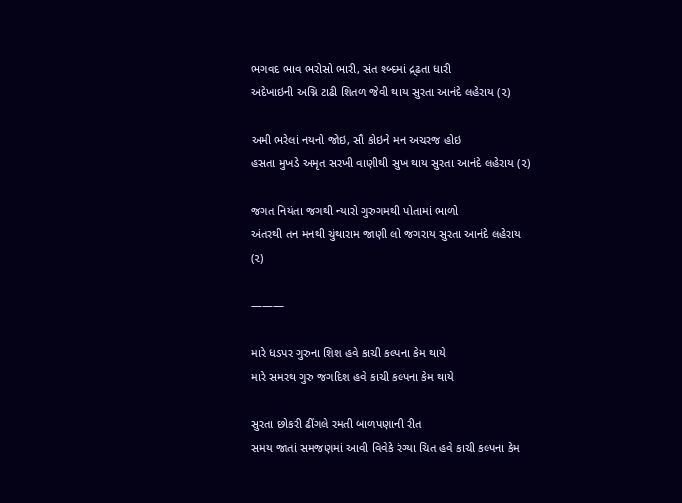ભગવદ ભાવ ભરોસો ભારી, સંત શ્બ્દમાં દ્ર્ઢતા ધારી
અદેખાઇની અગ્નિ ટાઢી શિતળ જેવી થાય સુરતા આનંદે લહેરાય (૨)

અમી ભરેલાં નયનો જોઇ, સૌ કોઇને મન અચરજ હોઇ
હસતા મુખડે અમૃત સરખી વાણીથી સુખ થાય સુરતા આનંદે લહેરાય (૨)

જગત નિયંતા જગથી ન્યારો ગુરુગમથી પોતામાં ભાળો
અંતરથી તન મનથી ચુંથારામ જાણી લો જગરાય સુરતા આનંદે લહેરાય (૨)

———

મારે ધડપર ગુરુના શિશ હવે કાચી કલ્પના કેમ થાયે
મારે સમરથ ગુરુ જગદિશ હવે કાચી કલ્પના કેમ થાયે

સુરતા છોકરી ઢીંગલે રમતી બાળપણાની રીત
સમય જાતાં સમજણમાં આવી વિવેકે રંગ્યા ચિત હવે કાચી કલ્પના કેમ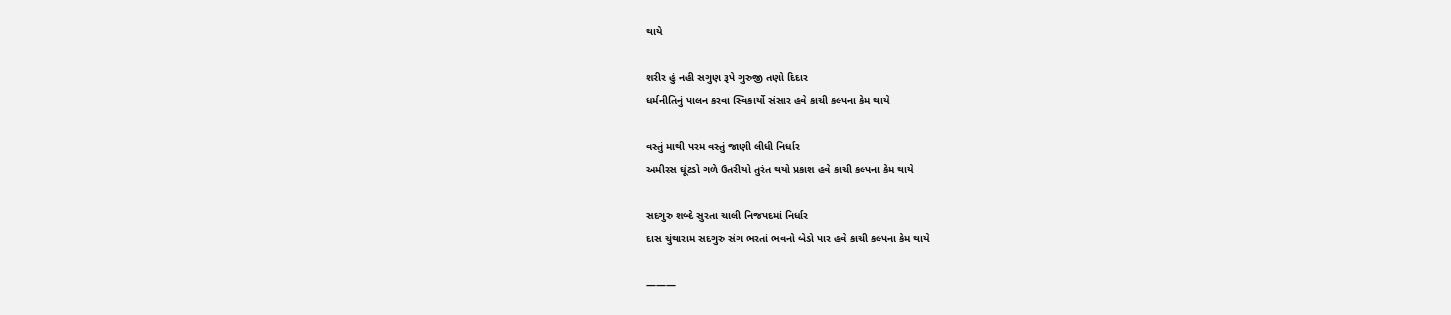થાયે

શરીર હું નહી સગુણ રૂપે ગુરુજી તણો દિદાર
ધર્મનીતિનું પાલન કરવા સ્વિકાર્યો સંસાર હવે કાચી કલ્પના કેમ થાયે

વસ્તું માથી પરમ વસ્તું જાણી લીધી નિર્ધાર
અમીરસ ઘૂંટડો ગળે ઉતરીયો તુરંત થયો પ્રકાશ હવે કાચી કલ્પના કેમ થાયે

સદગુરુ શબ્દે સુરતા ચાલી નિજપદમાં નિર્ધાર
દાસ ચુંથારામ સદગુરુ સંગ ભરતાં ભવનો બેડો પાર હવે કાચી કલ્પના કેમ થાયે

———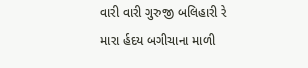વારી વારી ગુરુજી બલિહારી રે
મારા ર્હદય બગીચાના માળી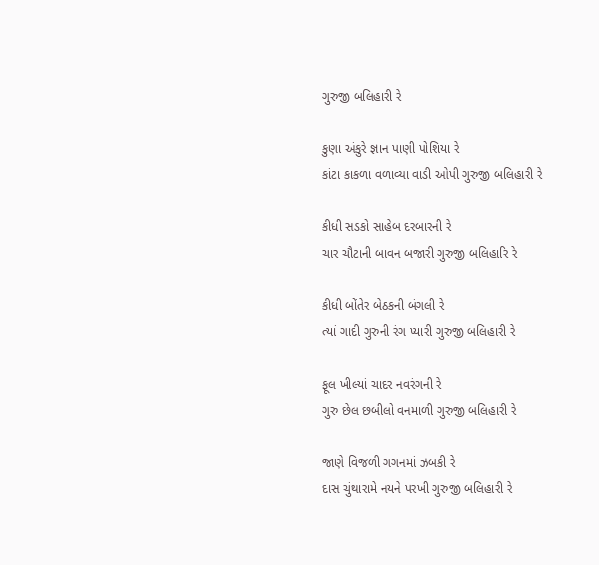ગુરુજી બલિહારી રે

કુણા અંકુરે જ્ઞાન પાણી પોશિયા રે
કાંટા કાકળા વળાવ્યા વાડી ઓપી ગુરુજી બલિહારી રે

કીધી સડકો સાહેબ દરબારની રે
ચાર ચૌટાની બાવન બજારી ગુરુજી બલિહારિ રે

કીધી બોંતેર બેઠકની બંગલી રે
ત્યાં ગાદી ગુરુની રંગ પ્યારી ગુરુજી બલિહારી રે

ફૂલ ખીલ્યાં ચાદર નવરંગની રે
ગુરુ છેલ છબીલો વનમાળી ગુરુજી બલિહારી રે

જાણે વિજળી ગગનમાં ઝબકી રે
દાસ ચુંથારામે નયને પરખી ગુરુજી બલિહારી રે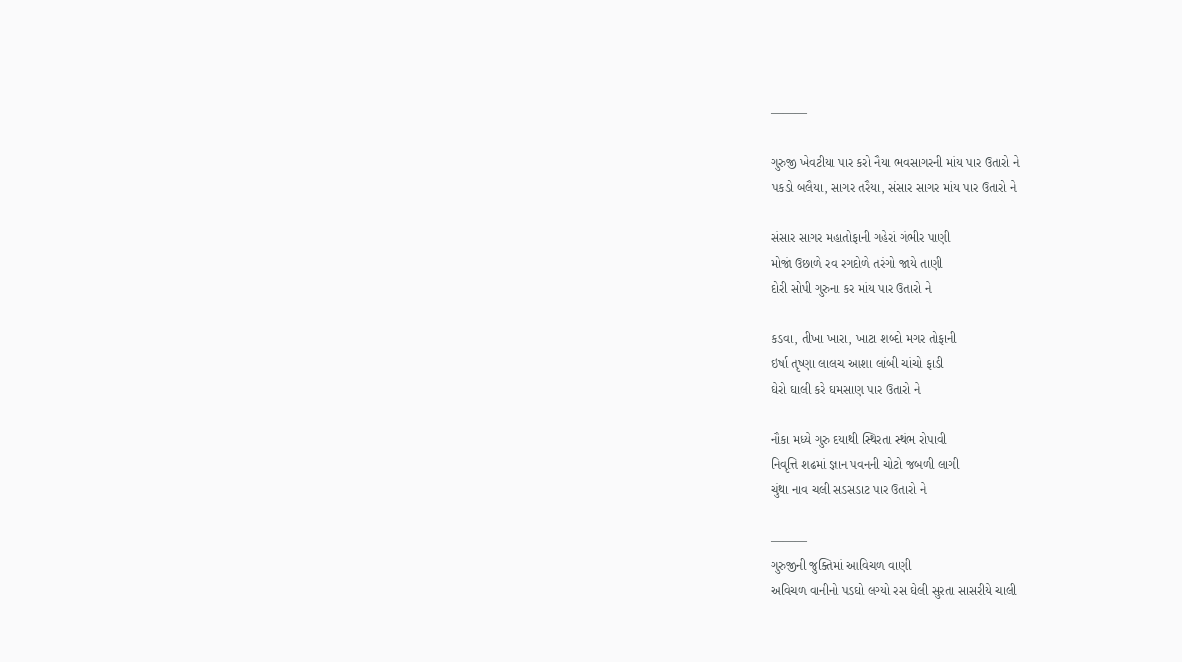———

ગુરુજી ખેવટીયા પાર કરો નૈયા ભવસાગરની માંય પાર ઉતારો ને
પકડો બલૈયા, સાગર તરૈયા, સંસાર સાગર માંય પાર ઉતારો ને

સંસાર સાગર મહાતોફાની ગહેરાં ગંભીર પાણી
મોજાં ઉછાળે રવ રગદોળે તરંગો જાયે તાણી
દોરી સોપી ગુરુના કર માંય પાર ઉતારો ને

કડવા, તીખા ખારા, ખાટા શબ્દો મગર તોફાની
ઇર્ષા તૃષ્ણા લાલચ આશા લાંબી ચાંચો ફાડી
ઘેરો ઘાલી કરે ઘમસાણ પાર ઉતારો ને

નૌકા મધ્યે ગુરુ દયાથી સ્થિરતા સ્થંભ રોપાવી
નિવૃત્તિ શઢમાં જ્ઞાન પવનની ચોટો જબળી લાગી
ચુંથા નાવ ચલી સડસડાટ પાર ઉતારો ને

———
ગુરુજીની જુક્તિમાં આવિચળ વાણી
અવિચળ વાનીનો પડઘો લગ્યો રસ ઘેલી સુરતા સાસરીયે ચાલી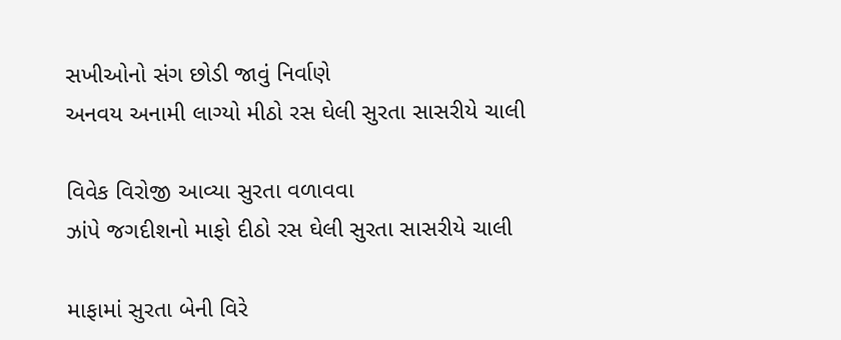સખીઓનો સંગ છોડી જાવું નિર્વાણે
અનવય અનામી લાગ્યો મીઠો રસ ઘેલી સુરતા સાસરીયે ચાલી

વિવેક વિરોજી આવ્યા સુરતા વળાવવા
ઝાંપે જગદીશનો માફો દીઠો રસ ઘેલી સુરતા સાસરીયે ચાલી

માફામાં સુરતા બેની વિરે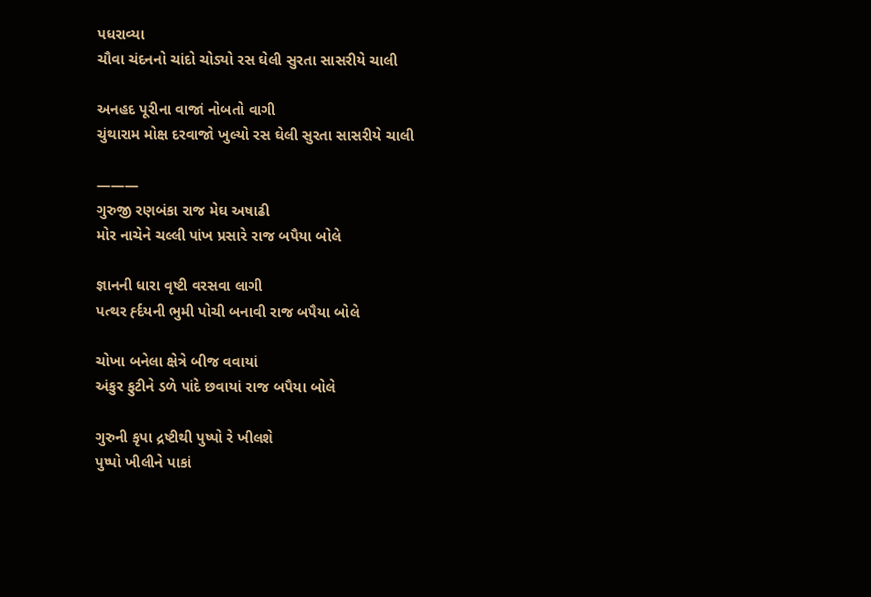પધરાવ્યા
ચૌવા ચંદનનો ચાંદો ચોડ્યો રસ ઘેલી સુરતા સાસરીયે ચાલી

અનહદ પૂરીના વાજાં નોબતો વાગી
ચુંથારામ મોક્ષ દરવાજો ખુલ્યો રસ ઘેલી સુરતા સાસરીયે ચાલી

———
ગુરુજી રણબંકા રાજ મેઘ અષાઢી
મોર નાચેને ચલ્લી પાંખ પ્રસારે રાજ બપૈયા બોલે

જ્ઞાનની ધારા વૃષ્ટી વરસવા લાગી
પત્થર ર્હ્દયની ભુમી પોચી બનાવી રાજ બપૈયા બોલે

ચોખા બનેલા ક્ષેત્રે બીજ વવાયાં
અંકુર ફુટીને ડળે પાંદે છવાયાં રાજ બપૈયા બોલે

ગુરુની કૃપા દ્રષ્ટીથી પુષ્પો રે ખીલશે
પુષ્પો ખીલીને પાકાં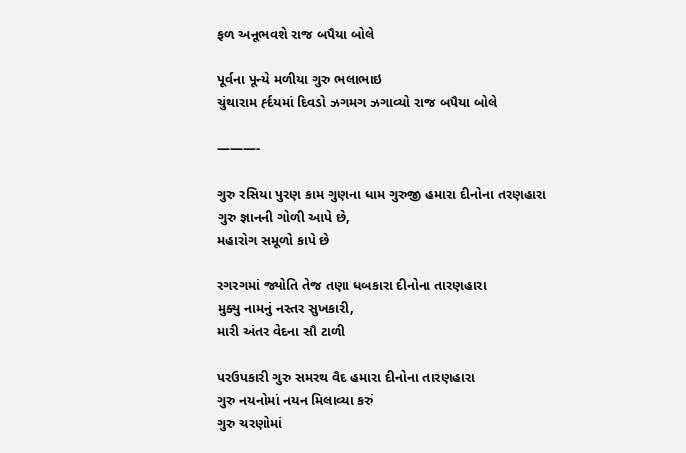ફળ અનૂભવશે રાજ બપૈયા બોલે

પૂર્વના પૂન્યે મળીયા ગુરુ ભલાભાઇ
ચુંથારામ ર્હ્દયમાં દિવડો ઝગમગ ઝગાવ્યો રાજ બપૈયા બોલે

———-

ગુરુ રસિયા પુરણ કામ ગુણના ધામ ગુરુજી હમારા દીનોના તરણહારા
ગુરુ જ્ઞાનની ગોળી આપે છે,
મહારોગ સમૂળો કાપે છે

રગરગમાં જ્યોતિ તેજ તણા ધબકારા દીનોના તારણહારા
મુક્યુ નામનું નસ્તર સુખકારી,
મારી અંતર વેદના સૌ ટાળી

પરઉપકારી ગુરુ સમરથ વૈદ હમારા દીનોના તારણહારા
ગુરુ નયનોમાં નયન મિલાવ્યા કરું
ગુરુ ચરણોમાં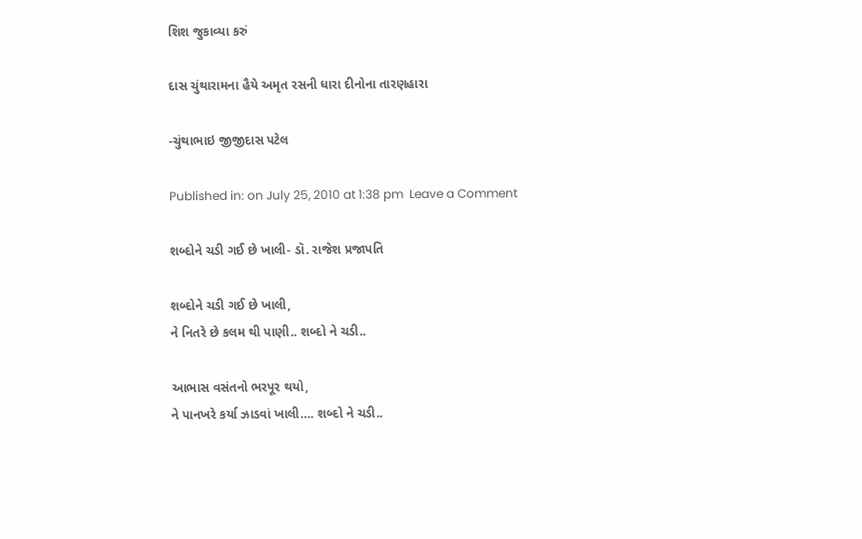શિશ જુકાવ્યા કરું

દાસ ચુંથારામના હૈયે અમૃત રસની ધારા દીનોના તારણહારા

-ચુંથાભાઇ જીજીદાસ પટેલ

Published in: on July 25, 2010 at 1:38 pm  Leave a Comment

શબ્દોને ચડી ગઈ છે ખાલી- ડૉ. રાજેશ પ્રજાપતિ

શબ્દોને ચડી ગઈ છે ખાલી,
ને નિતરે છે કલમ થી પાણી.. શબ્દો ને ચડી..

આભાસ વસંતનો ભરપૂર થયો,
ને પાનખરે કર્યા ઝાડવાં ખાલી…. શબ્દો ને ચડી..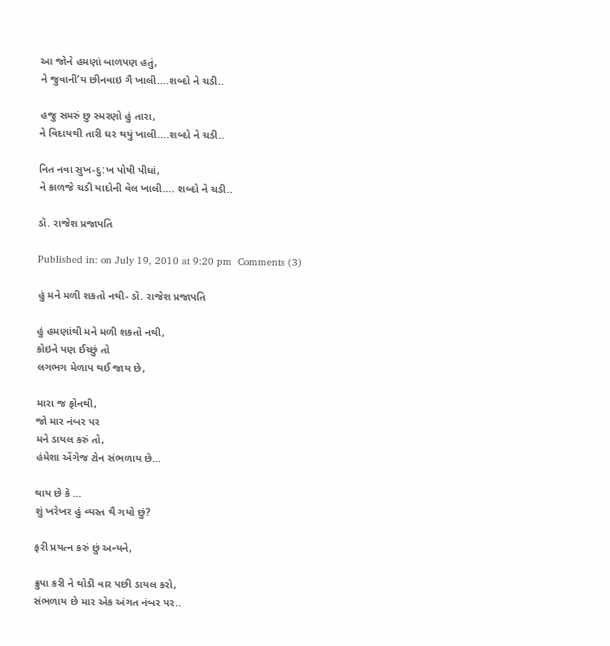આ જોને હમણાં બાળપણ હતું,
ને જુવાની’ય છીનવાઇ ગૈ ખાલી….શબ્દો ને ચડી..

હજુ સમરું છુ સ્મરણો હું તારા,
ને વિદાયથી તારી ઘર થયું ખાલી….શબ્દો ને ચડી..

નિત નવા સુખ-દુ:ખ પોષી પીધાં,
ને કાળજે ચડી યાદોની વેલ ખાલી…. શબ્દો ને ચડી..

ડૉ. રાજેશ પ્રજાપતિ

Published in: on July 19, 2010 at 9:20 pm  Comments (3)

હું મને મળી શકતો નથી- ડૉ. રાજેશ પ્રજાપતિ

હું હમણાંથી મને મળી શકતો નથી,
કોઇને પણ ઈચ્છું તો
લગભગ મેળાપ થઈ જાય છે,

મારા જ ફોનથી,
જો માર નંબર પર
મને ડાયલ કરું તો,
હંમેશા એંગેજ ટોન સંભળાય છે…

થાય છે કે …
શું ખરેખર હું વ્યસ્ત થૈ ગયો છું?

ફરી પ્રયત્ન કરું છું અન્યને,

ક્રુપા કરી ને થોડી વાર પછી ડાયલ કરો,
સંભળાય છે માર એક અંગત નંબર પર..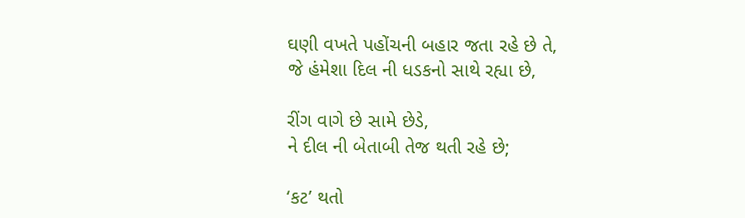ઘણી વખતે પહોંચની બહાર જતા રહે છે તે,
જે હંમેશા દિલ ની ધડકનો સાથે રહ્યા છે,

રીંગ વાગે છે સામે છેડે,
ને દીલ ની બેતાબી તેજ થતી રહે છે;

‘કટ’ થતો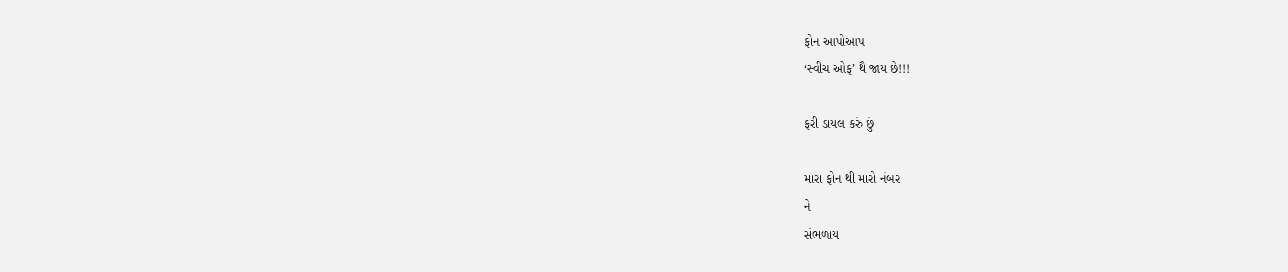ફોન આપોઆપ
‘સ્વીચ ઓફ’ થૈ જાય છે!!!

ફરી ડાયલ કરું છું

મારા ફોન થી મારો નંબર
ને
સંભળાય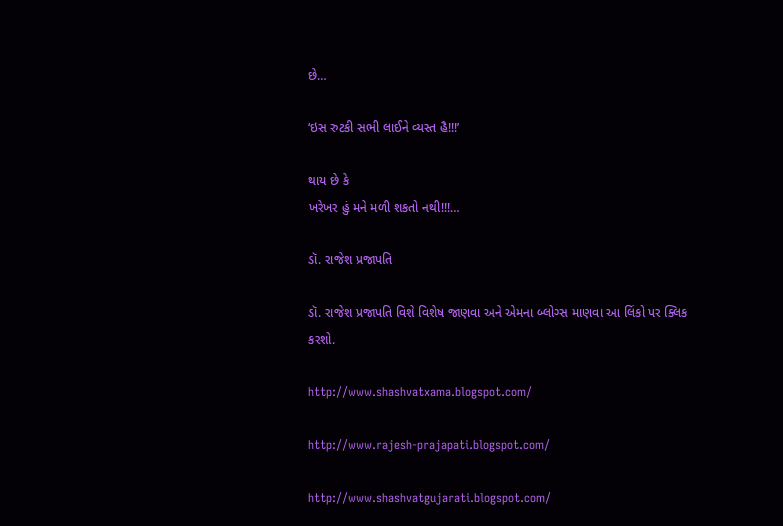છે…

‘ઇસ રુટકી સભી લાઈને વ્યસ્ત હૈ!!!’

થાય છે કે
ખરેખર હું મને મળી શકતો નથી!!!…

ડૉ. રાજેશ પ્રજાપતિ

ડૉ. રાજેશ પ્રજાપતિ વિશે વિશેષ જાણવા અને એમના બ્લોગ્સ માણવા આ લિંકો પર ક્લિક કરશો.

http://www.shashvatxama.blogspot.com/

http://www.rajesh-prajapati.blogspot.com/

http://www.shashvatgujarati.blogspot.com/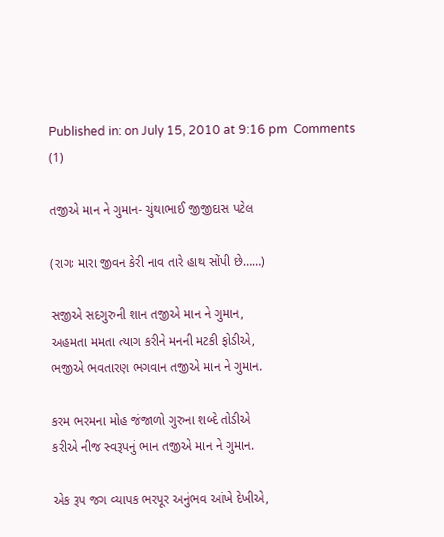Published in: on July 15, 2010 at 9:16 pm  Comments (1)

તજીએ માન ને ગુમાન- ચુંથાભાઈ જીજીદાસ પટેલ

(રાગઃ મારા જીવન કેરી નાવ તારે હાથ સોંપી છે……)

સજીએ સદગુરુની શાન તજીએ માન ને ગુમાન,
અહમતા મમતા ત્યાગ કરીને મનની મટકી ફોડીએ,
ભજીએ ભવતારણ ભગવાન તજીએ માન ને ગુમાન.

કરમ ભરમના મોહ જંજાળો ગુરુના શબ્દે તોડીએ
કરીએ નીજ સ્વરૂપનું ભાન તજીએ માન ને ગુમાન.

એક રૂપ જગ વ્યાપક ભરપૂર અનુંભવ આંખે દેખીએ,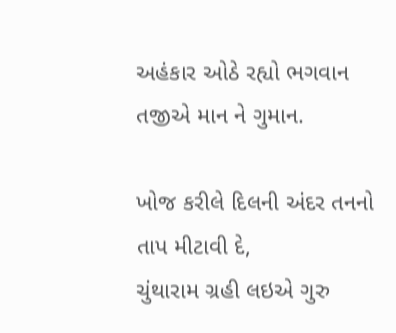અહંકાર ઓઠે રહ્યો ભગવાન તજીએ માન ને ગુમાન.

ખોજ કરીલે દિલની અંદર તનનો તાપ મીટાવી દે,
ચુંથારામ ગ્રહી લઇએ ગુરુ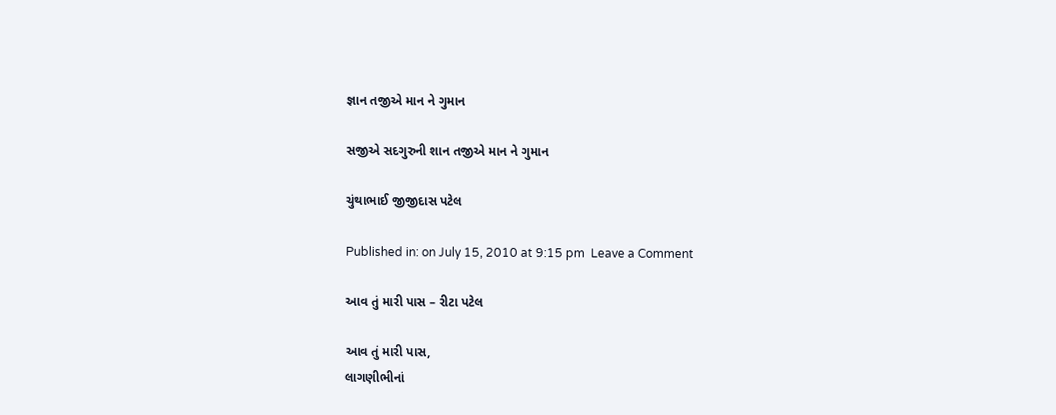જ્ઞાન તજીએ માન ને ગુમાન

સજીએ સદગુરુની શાન તજીએ માન ને ગુમાન

ચુંથાભાઈ જીજીદાસ પટેલ

Published in: on July 15, 2010 at 9:15 pm  Leave a Comment

આવ તું મારી પાસ – રીટા પટેલ

આવ તું મારી પાસ,
લાગણીભીનાં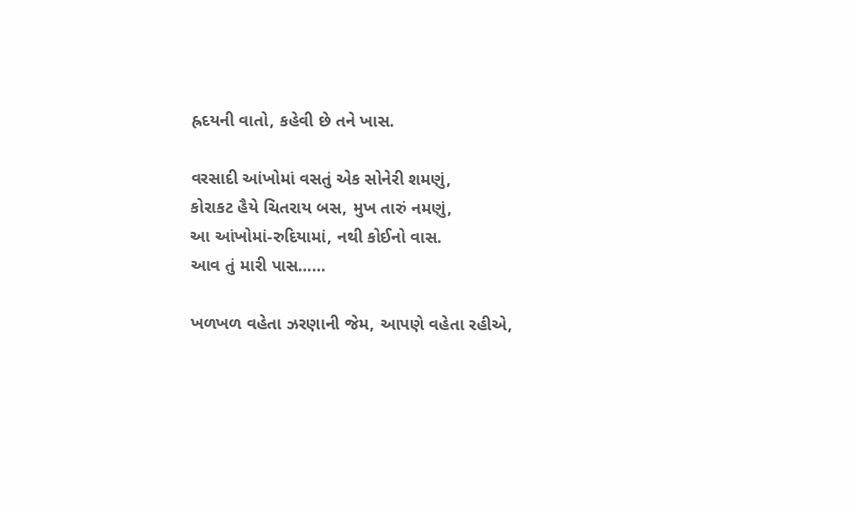હ્રદયની વાતો, કહેવી છે તને ખાસ.

વરસાદી આંખોમાં વસતું એક સોનેરી શમણું,
કોરાકટ હૈયે ચિતરાય બસ, મુખ તારું નમણું,
આ આંખોમાં-રુદિયામાં, નથી કોઈનો વાસ.
આવ તું મારી પાસ……

ખળખળ વહેતા ઝરણાની જેમ, આપણે વહેતા રહીએ,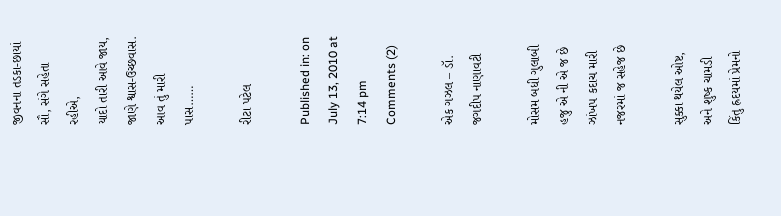જીવનના તડકા-છાયાં સૌ, સંગે સહેતા રહીએ,
યાદો તારી આવે જાય, જાણે શ્વાસ-ઉચ્છવાસ.
આવ તું મારી પાસ……

રીટા પટેલ

Published in: on July 13, 2010 at 7:14 pm  Comments (2)

એક ગઝલ – ડૉ. જગદીપ નાણાવટી

મોસમ બધી ગુલાબી હજુ એ ની એ જ છે
ઝાંખપ કદાચ મારી નજરમાં જ સહેજ છે

સુક્કા થયેલ ઓષ્ટ, અને શુષ્ક ચામડી
કિંતુ હ્રદયમાં પ્રેમનો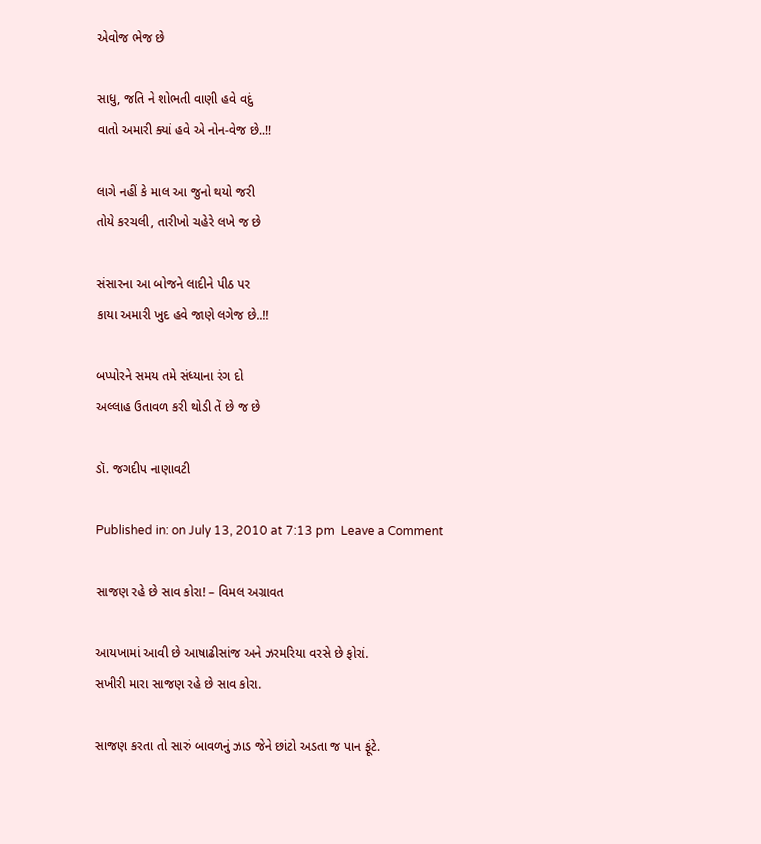એવોજ ભેજ છે

સાધુ, જતિ ને શોભતી વાણી હવે વદું
વાતો અમારી ક્યાં હવે એ નોન-વેજ છે..!!

લાગે નહીં કે માલ આ જુનો થયો જરી
તોયે કરચલી, તારીખો ચહેરે લખે જ છે

સંસારના આ બોજને લાદીને પીઠ પર
કાયા અમારી ખુદ હવે જાણે લગેજ છે..!!

બપ્પોરને સમય તમે સંધ્યાના રંગ દો
અલ્લાહ ઉતાવળ કરી થોડી તેં છે જ છે

ડૉ. જગદીપ નાણાવટી

Published in: on July 13, 2010 at 7:13 pm  Leave a Comment

સાજણ રહે છે સાવ કોરા! – વિમલ અગ્રાવત

આયખામાં આવી છે આષાઢીસાંજ અને ઝરમરિયા વરસે છે ફોરાં.
સખીરી મારા સાજણ રહે છે સાવ કોરા.

સાજણ કરતા તો સારું બાવળનું ઝાડ જેને છાંટો અડતા જ પાન ફૂંટે.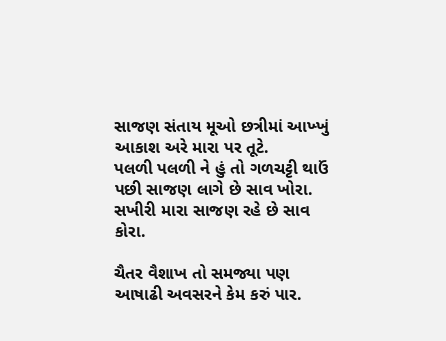સાજણ સંતાય મૂઓ છત્રીમાં આખ્ખું આકાશ અરે મારા પર તૂટે.
પલળી પલળી ને હું તો ગળચટ્ટી થાઉં પછી સાજણ લાગે છે સાવ ખોરા.
સખીરી મારા સાજણ રહે છે સાવ કોરા.

ચૈતર વૈશાખ તો સમજ્યા પણ આષાઢી અવસરને કેમ કરું પાર.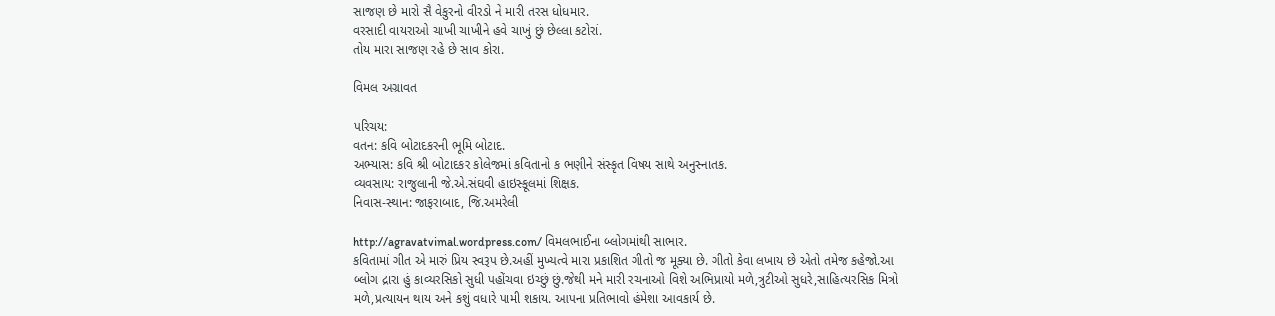સાજણ છે મારો સૈ વેકુરનો વીરડો ને મારી તરસ ધોધમાર.
વરસાદી વાયરાઓ ચાખી ચાખીને હવે ચાખું છું છેલ્લા કટોરાં.
તોય મારા સાજણ રહે છે સાવ કોરા.

વિમલ અગ્રાવત

પરિચય:
વતન: કવિ બોટાદકરની ભૂમિ બોટાદ.
અભ્યાસ: કવિ શ્રી બોટાદકર કોલેજમાં કવિતાનો ક ભણીને સંસ્કૃત વિષય સાથે અનુસ્નાતક.
વ્યવસાય: રાજુલાની જે.એ.સંઘવી હાઇસ્કૂલમાં શિક્ષક.
નિવાસ-સ્થાન: જાફરાબાદ, જિ.અમરેલી

http://agravatvimal.wordpress.com/ વિમલભાઈના બ્લોગમાંથી સાભાર.
કવિતામાં ગીત એ મારું પ્રિય સ્વરૂપ છે.અહીં મુખ્યત્વે મારા પ્રકાશિત ગીતો જ મૂક્યા છે. ગીતો કેવા લખાય છે એતો તમેજ કહેજો.આ બ્લોગ દ્રારા હું કાવ્યરસિકો સુધી પહોંચવા ઇચ્છું છું.જેથી મને મારી રચનાઓ વિશે અભિપ્રાયો મળે,ત્રુટીઓ સુધરે,સાહિત્યરસિક મિત્રો મળે,પ્રત્યાયન થાય અને કશું વધારે પામી શકાય. આપના પ્રતિભાવો હંમેશા આવકાર્ય છે.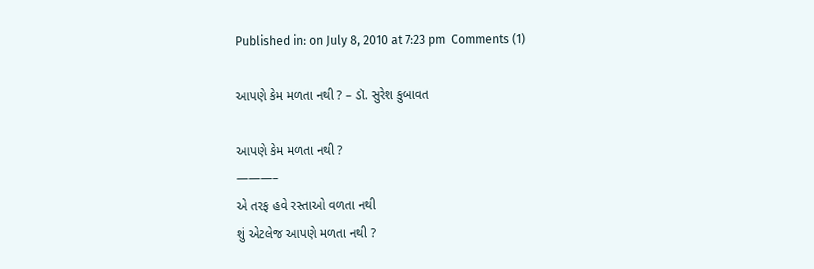Published in: on July 8, 2010 at 7:23 pm  Comments (1)

આપણે કેમ મળતા નથી ? – ડૉ. સુરેશ કુબાવત

આપણે કેમ મળતા નથી ?
———–
એ તરફ હવે રસ્તાઓ વળતા નથી
શું એટલેજ આપણે મળતા નથી ?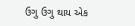ઉગુ ઉગુ થાય એક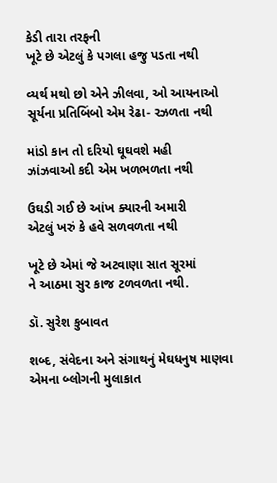કેડી તારા તરફની
ખૂટે છે એટલું કે પગલા હજુ પડતા નથી

વ્યર્થ મથો છો એને ઝીલવા, ઓ આયનાઓ
સૂર્યના પ્રતિબિંબો એમ રેઢા- રઝળતા નથી

માંડો કાન તો દરિયો ઘૂઘવશે મહી
ઝાંઝવાઓ કદી એમ ખળભળતા નથી

ઉઘડી ગઈ છે આંખ ક્યારની અમારી
એટલું ખરું કે હવે સળવળતા નથી

ખૂટે છે એમાં જે અટવાણા સાત સૂરમાં
ને આઠમા સુર કાજ ટળવળતા નથી.

ડૉ. સુરેશ કુબાવત

શબ્દ, સંવેદના અને સંગાથનું મેઘધનુષ માણવા એમના બ્લોગની મુલાકાત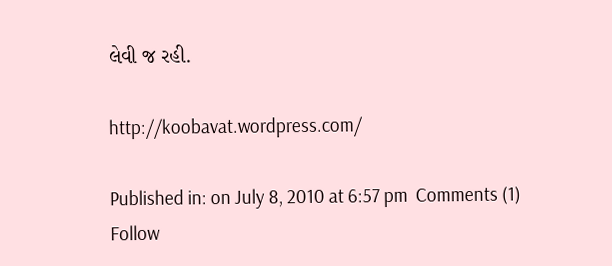લેવી જ રહી.

http://koobavat.wordpress.com/

Published in: on July 8, 2010 at 6:57 pm  Comments (1)
Follow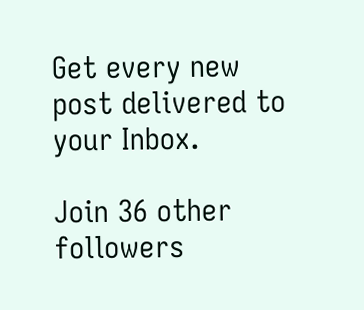Get every new post delivered to your Inbox.

Join 36 other followers